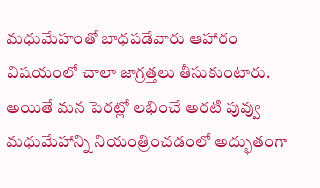మధుమేహంతో బాధపడేవారు ఆహారం విషయంలో చాలా జాగ్రత్తలు తీసుకుంటారు. అయితే మన పెరట్లో లభించే అరటి పువ్వు మధుమేహాన్ని నియంత్రించడంలో అద్భుతంగా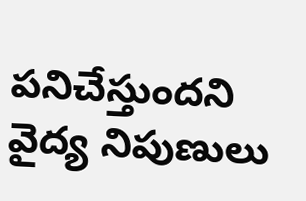పనిచేస్తుందని వైద్య నిపుణులు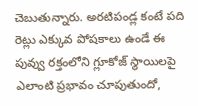చెబుతున్నారు. అరటిపండ్ల కంటే పది రెట్లు ఎక్కువ పోషకాలు ఉండే ఈ పువ్వు రక్తంలోని గ్లూకోజ్ స్థాయిలపై ఎలాంటి ప్రభావం చూపుతుందో,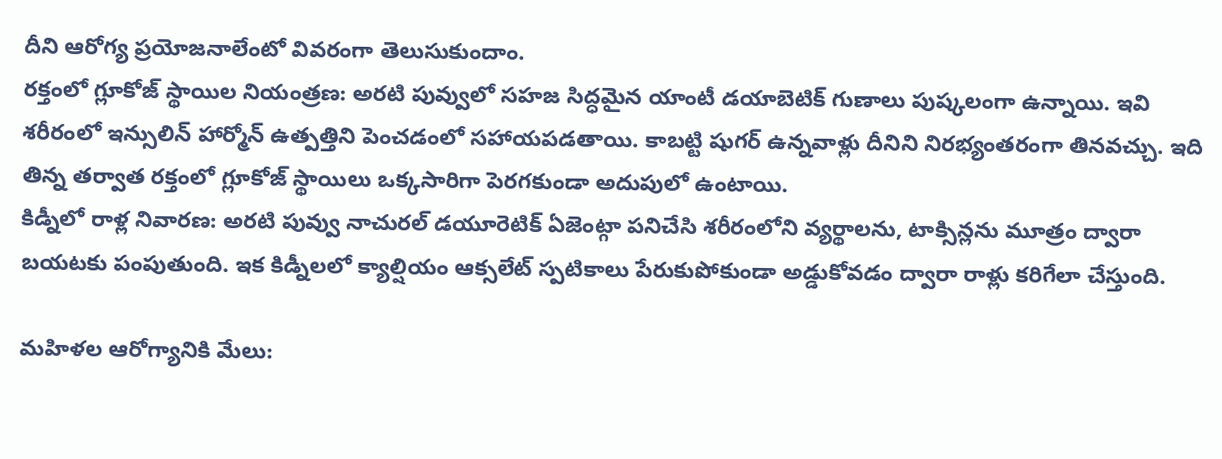దీని ఆరోగ్య ప్రయోజనాలేంటో వివరంగా తెలుసుకుందాం.
రక్తంలో గ్లూకోజ్ స్థాయిల నియంత్రణ: అరటి పువ్వులో సహజ సిద్ధమైన యాంటీ డయాబెటిక్ గుణాలు పుష్కలంగా ఉన్నాయి. ఇవి శరీరంలో ఇన్సులిన్ హార్మోన్ ఉత్పత్తిని పెంచడంలో సహాయపడతాయి. కాబట్టి షుగర్ ఉన్నవాళ్లు దీనిని నిరభ్యంతరంగా తినవచ్చు. ఇది తిన్న తర్వాత రక్తంలో గ్లూకోజ్ స్థాయిలు ఒక్కసారిగా పెరగకుండా అదుపులో ఉంటాయి.
కిడ్నీలో రాళ్ల నివారణ: అరటి పువ్వు నాచురల్ డయూరెటిక్ ఏజెంట్గా పనిచేసి శరీరంలోని వ్యర్థాలను, టాక్సిన్లను మూత్రం ద్వారా బయటకు పంపుతుంది. ఇక కిడ్నీలలో క్యాల్షియం ఆక్సలేట్ స్పటికాలు పేరుకుపోకుండా అడ్డుకోవడం ద్వారా రాళ్లు కరిగేలా చేస్తుంది.

మహిళల ఆరోగ్యానికి మేలు: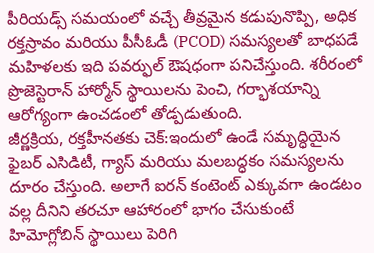పీరియడ్స్ సమయంలో వచ్చే తీవ్రమైన కడుపునొప్పి, అధిక రక్తస్రావం మరియు పీసీఓడీ (PCOD) సమస్యలతో బాధపడే మహిళలకు ఇది పవర్ఫుల్ ఔషధంగా పనిచేస్తుంది. శరీరంలో ప్రొజెస్టెరాన్ హార్మోన్ స్థాయిలను పెంచి, గర్భాశయాన్ని ఆరోగ్యంగా ఉంచడంలో తోడ్పడుతుంది.
జీర్ణక్రియ, రక్తహీనతకు చెక్:ఇందులో ఉండే సమృద్ధియైన ఫైబర్ ఎసిడిటీ, గ్యాస్ మరియు మలబద్ధకం సమస్యలను దూరం చేస్తుంది. అలాగే ఐరన్ కంటెంట్ ఎక్కువగా ఉండటం వల్ల దీనిని తరచూ ఆహారంలో భాగం చేసుకుంటే హిమోగ్లోబిన్ స్థాయిలు పెరిగి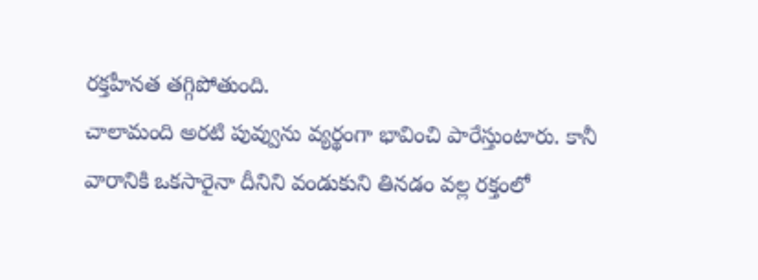రక్తహీనత తగ్గిపోతుంది.
చాలామంది అరటి పువ్వును వ్యర్థంగా భావించి పారేస్తుంటారు. కానీ వారానికి ఒకసారైనా దీనిని వండుకుని తినడం వల్ల రక్తంలో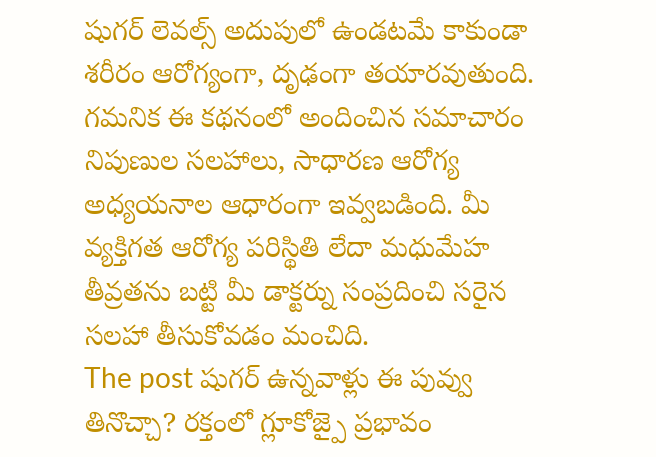షుగర్ లెవల్స్ అదుపులో ఉండటమే కాకుండా శరీరం ఆరోగ్యంగా, దృఢంగా తయారవుతుంది.
గమనిక ఈ కథనంలో అందించిన సమాచారం నిపుణుల సలహాలు, సాధారణ ఆరోగ్య అధ్యయనాల ఆధారంగా ఇవ్వబడింది. మీ వ్యక్తిగత ఆరోగ్య పరిస్థితి లేదా మధుమేహ తీవ్రతను బట్టి మీ డాక్టర్ను సంప్రదించి సరైన సలహా తీసుకోవడం మంచిది.
The post షుగర్ ఉన్నవాళ్లు ఈ పువ్వు తినొచ్చా? రక్తంలో గ్లూకోజ్పై ప్రభావం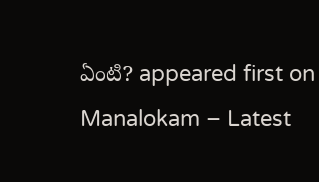ఏంటి? appeared first on Manalokam – Latest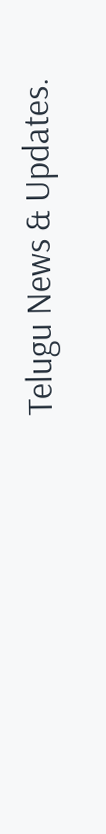Telugu News & Updates.